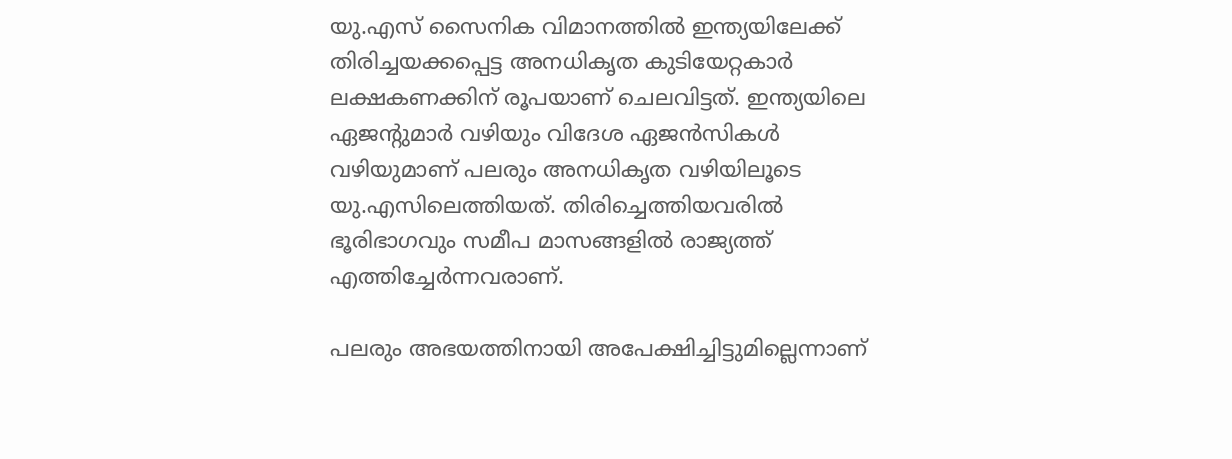യു.എസ് സൈനിക വിമാനത്തില്‍ ഇന്ത്യയിലേക്ക് തിരിച്ചയക്കപ്പെട്ട അനധികൃത കുടിയേറ്റകാര്‍ ലക്ഷകണക്കിന് രൂപയാണ് ചെലവിട്ടത്. ഇന്ത്യയിലെ ഏജന്‍റുമാര്‍ വഴിയും വിദേശ ഏജന്‍സികള്‍ വഴിയുമാണ് പലരും അനധികൃത വഴിയിലൂടെ യു.എസിലെത്തിയത്. തിരിച്ചെത്തിയവരില്‍ ഭൂരിഭാഗവും സമീപ മാസങ്ങളില്‍ രാജ്യത്ത് എത്തിച്ചേര്‍ന്നവരാണ്.

പലരും അഭയത്തിനായി അപേക്ഷിച്ചിട്ടുമില്ലെന്നാണ്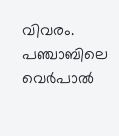വിവരം.
പഞ്ചാബിലെ വെര്‍പാല്‍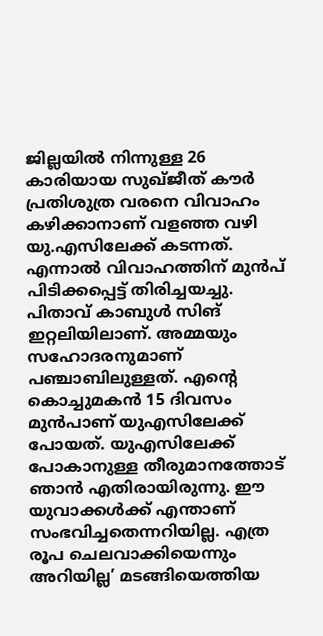ജില്ലയില്‍ നിന്നുള്ള 26 കാരിയായ സുഖ്ജീത് കൗർ പ്രതിശുത്ര വരനെ വിവാഹം കഴിക്കാനാണ് വളഞ്ഞ വഴി യു.എസിലേക്ക് കടന്നത്. എന്നാല്‍ വിവാഹത്തിന് മുന്‍പ് പിടിക്കപ്പെട്ട് തിരിച്ചയച്ചു. പിതാവ് കാബുള്‍ സിങ് ഇറ്റലിയിലാണ്. അമ്മയും സഹോദരനുമാണ് പഞ്ചാബിലുള്ളത്. എന്‍റെ കൊച്ചുമകന്‍ 15 ദിവസം മുന്‍പാണ് യുഎസിലേക്ക് പോയത്. യുഎസിലേക്ക് പോകാനുള്ള തീരുമാനത്തോട് ഞാന്‍ എതിരായിരുന്നു. ഈ യുവാക്കള്‍ക്ക് എന്താണ് സംഭവിച്ചതെന്നറിയില്ല. എത്ര രൂപ ചെലവാക്കിയെന്നും അറിയില്ല’ മടങ്ങിയെത്തിയ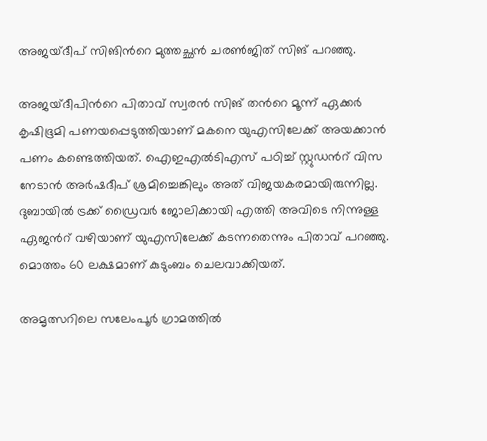അജയ്ദീപ് സിങിന്‍റെ മുത്തച്ഛന്‍ ചരണ്‍ജിത് സിങ് പറഞ്ഞു.

അജയ്ദീപിന്‍റെ പിതാവ് സ്വരന്‍ സിങ് തന്‍റെ മൂന്ന് ഏക്കര്‍ കൃഷിഭൂമി പണയപ്പെടുത്തിയാണ് മകനെ യുഎസിലേക്ക് അയക്കാന്‍ പണം കണ്ടെത്തിയത്. ഐഇഎല്‍ടിഎസ് പഠിച്ച് സ്റ്റുഡന്‍റ് വിസ നേടാന്‍ അര്‍ഷദീപ് ശ്രമിച്ചെങ്കിലും അത് വിജയകരമായിരുന്നില്ല. ദുബായില്‍ ട്രക്ക് ഡ്രൈവര്‍ ജോലിക്കായി എത്തി അവിടെ നിന്നുള്ള ഏജന്‍റ് വഴിയാണ് യുഎസിലേക്ക് കടന്നതെന്നും പിതാവ് പറഞ്ഞു. മൊത്തം 60 ലക്ഷമാണ് കുടുംബം ചെലവാക്കിയത്.

അമൃത്സറിലെ സലേംപൂര്‍ ഗ്രാമത്തില്‍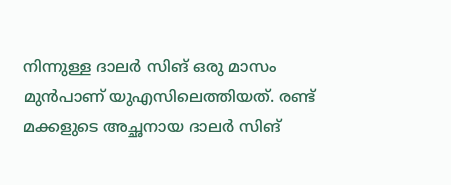നിന്നുള്ള ദാലര്‍ സിങ് ഒരു മാസം മുന്‍പാണ് യുഎസിലെത്തിയത്. രണ്ട് മക്കളുടെ അച്ഛനായ ദാലര്‍ സിങ്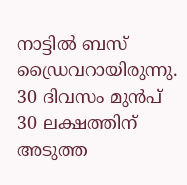നാട്ടില്‍ ബസ് ഡ്രൈവറായിരുന്നു. 30 ദിവസം മുന്‍പ് 30 ലക്ഷത്തിന് അടുത്ത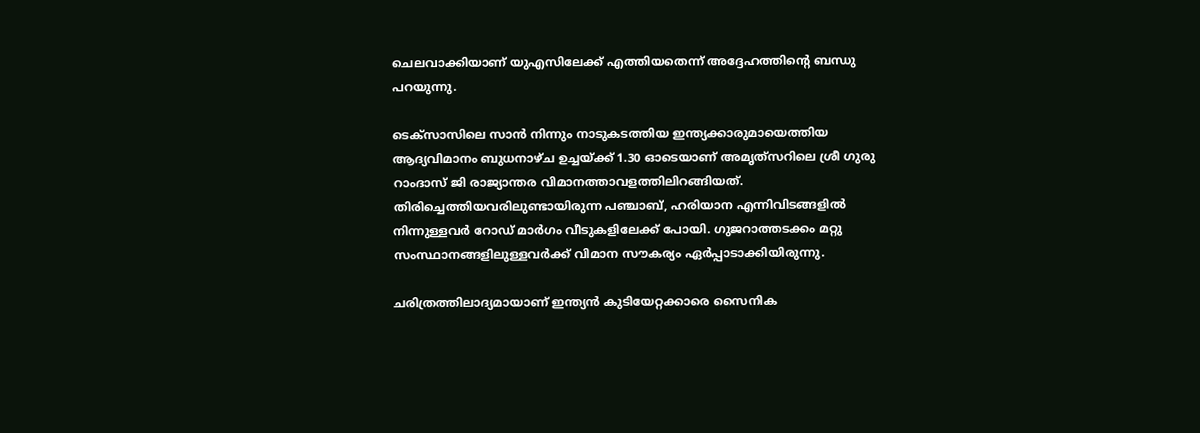ചെലവാക്കിയാണ് യുഎസിലേക്ക് എത്തിയതെന്ന് അദ്ദേഹത്തിന്‍റെ ബന്ധു പറയുന്നു.

ടെക്‌സാസിലെ സാൻ നിന്നും നാടുകടത്തിയ ഇന്ത്യക്കാരുമായെത്തിയ ആദ്യവിമാനം ബുധനാഴ്ച ഉച്ചയ്ക്ക് 1.30 ഓടെയാണ് അമൃത്‍സറിലെ ശ്രീ ഗുരു റാംദാസ് ജി രാജ്യാന്തര വിമാനത്താവളത്തിലിറങ്ങിയത്. തിരിച്ചെത്തിയവരിലുണ്ടായിരുന്ന പഞ്ചാബ്, ഹരിയാന എന്നിവിടങ്ങളില്‍ നിന്നുള്ളവര്‍ റോഡ് മാര്‍ഗം വീടുകളിലേക്ക് പോയി. ഗുജറാത്തടക്കം മറ്റു സംസ്ഥാനങ്ങളിലുള്ളവര്‍ക്ക് വിമാന സൗകര്യം ഏര്‍പ്പാടാക്കിയിരുന്നു.

ചരിത്രത്തിലാദ്യമായാണ് ഇന്ത്യന്‍ കുടിയേറ്റക്കാരെ സൈനിക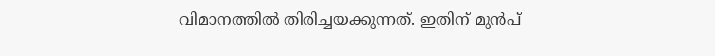വിമാനത്തില്‍ തിരിച്ചയക്കുന്നത്. ഇതിന് മുന്‍പ്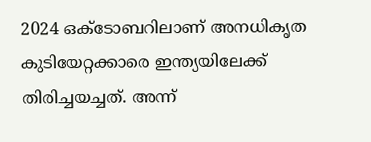2024 ഒക്ടോബറിലാണ് അനധികൃത കുടിയേറ്റക്കാരെ ഇന്ത്യയിലേക്ക് തിരിച്ചയച്ചത്. അന്ന്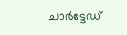ചാര്‍ട്ടേഡ്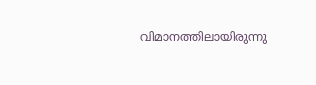വിമാനത്തിലായിരുന്നു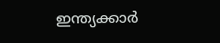ഇന്ത്യക്കാര്‍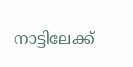നാട്ടിലേക്ക്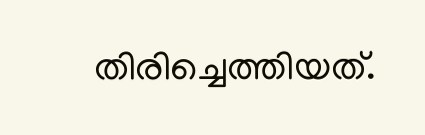തിരിച്ചെത്തിയത്.